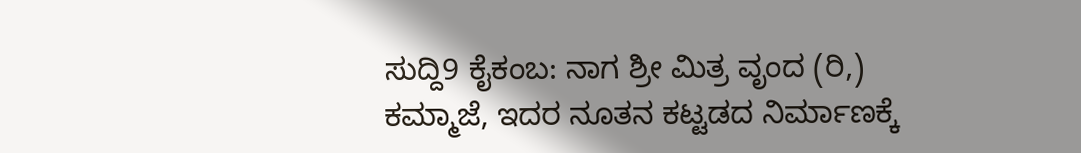ಸುದ್ದಿ9 ಕೈಕಂಬ: ನಾಗ ಶ್ರೀ ಮಿತ್ರ ವೃಂದ (ರಿ,) ಕಮ್ಮಾಜೆ, ಇದರ ನೂತನ ಕಟ್ಟಡದ ನಿರ್ಮಾಣಕ್ಕೆ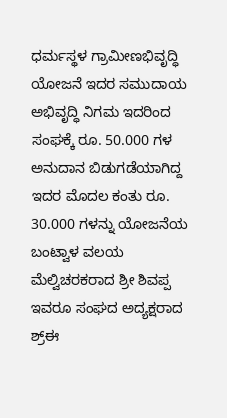ಧರ್ಮಸ್ಥಳ ಗ್ರಾಮೀಣಭಿವೃದ್ಧಿ ಯೋಜನೆ ಇದರ ಸಮುದಾಯ ಅಭಿವೃದ್ಧಿ ನಿಗಮ ಇದರಿಂದ ಸಂಘಕ್ಕೆ ರೂ. 50.000 ಗಳ ಅನುದಾನ ಬಿಡುಗಡೆಯಾಗಿದ್ದ ಇದರ ಮೊದಲ ಕಂತು ರೂ. 30.000 ಗಳನ್ನು ಯೋಜನೆಯ ಬಂಟ್ವಾಳ ವಲಯ ಮೆಲ್ವಿಚರಕರಾದ ಶ್ರೀ ಶಿವಪ್ಪ ಇವರೂ ಸಂಘದ ಅದ್ಯಕ್ಷರಾದ ಶ್ರ್ಈ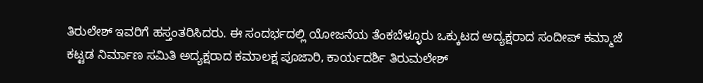ತಿರುಲೇಶ್ ಇವರಿಗೆ ಹಸ್ತಂತರಿಸಿದರು. ಈ ಸಂದರ್ಭದಲ್ಲಿ ಯೋಜನೆಯ ತೆಂಕಬೆಳ್ಳೂರು ಒಕ್ಕುಟದ ಅದ್ಯಕ್ಷರಾದ ಸಂದೀಪ್ ಕಮ್ಮಾಜೆ ಕಟ್ಟಡ ನಿರ್ಮಾಣ ಸಮಿತಿ ಅದ್ಯಕ್ಷರಾದ ಕಮಾಲಕ್ಷ ಪೂಜಾರಿ, ಕಾರ್ಯದರ್ಶಿ ತಿರುಮಲೇಶ್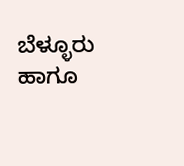ಬೆಳ್ಳೂರು ಹಾಗೂ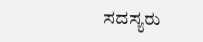ಸದಸ್ಯರು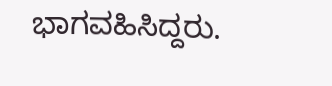ಭಾಗವಹಿಸಿದ್ದರು.